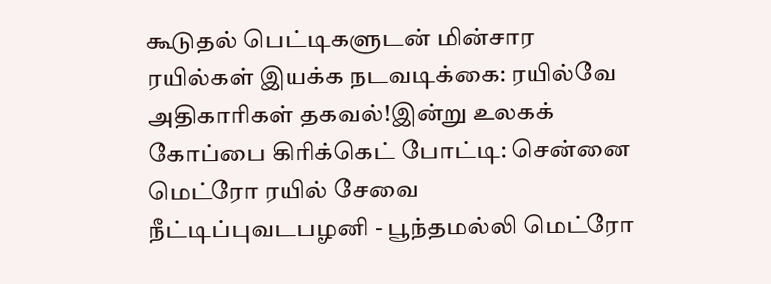கூடுதல் பெட்டிகளுடன் மின்சார ரயில்கள் இயக்க நடவடிக்கை: ரயில்வே அதிகாரிகள் தகவல்!இன்று உலகக் கோப்பை கிரிக்கெட் போட்டி: சென்னை மெட்ரோ ரயில் சேவை நீட்டிப்புவடபழனி - பூந்தமல்லி மெட்ரோ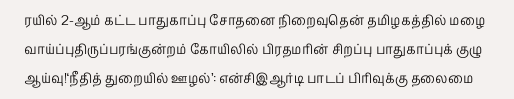ரயில் 2-ஆம் கட்ட பாதுகாப்பு சோதனை நிறைவுதென் தமிழகத்தில் மழை வாய்ப்புதிருப்பரங்குன்றம் கோயிலில் பிரதமரின் சிறப்பு பாதுகாப்புக் குழு ஆய்வு!‘நீதித் துறையில் ஊழல்’: என்சிஇஆர்டி பாடப் பிரிவுக்கு தலைமை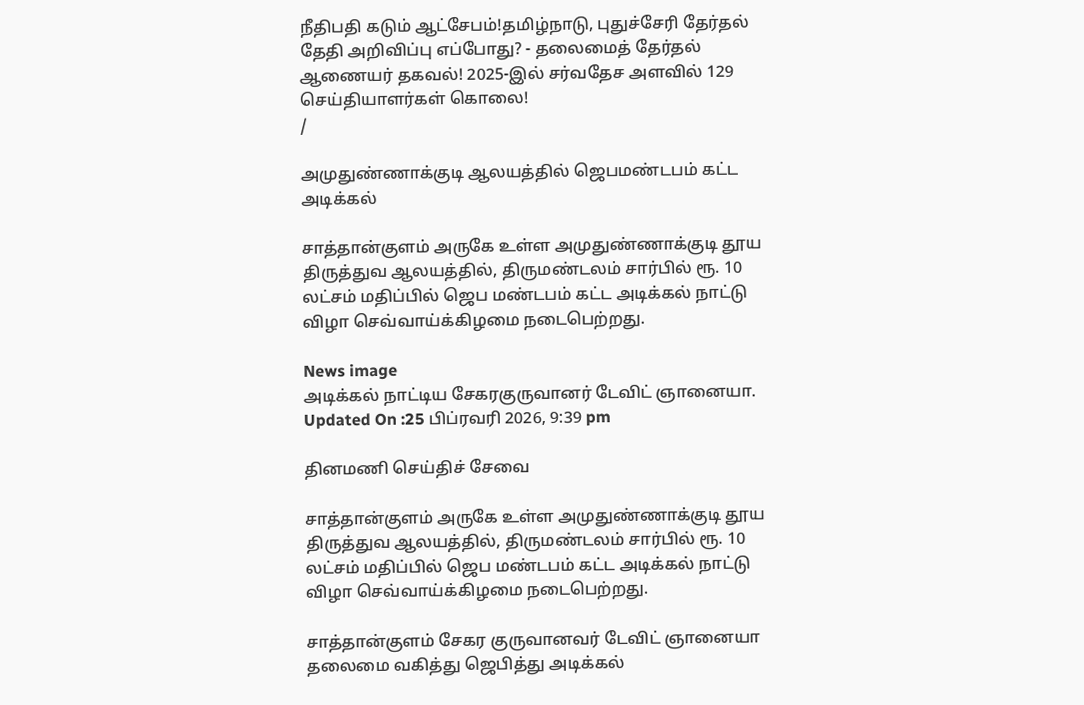நீதிபதி கடும் ஆட்சேபம்!தமிழ்நாடு, புதுச்சேரி தேர்தல் தேதி அறிவிப்பு எப்போது? - தலைமைத் தேர்தல் ஆணையர் தகவல்! 2025-இல் சர்வதேச அளவில் 129 செய்தியாளர்கள் கொலை!
/

அமுதுண்ணாக்குடி ஆலயத்தில் ஜெபமண்டபம் கட்ட அடிக்கல்

சாத்தான்குளம் அருகே உள்ள அமுதுண்ணாக்குடி தூய திருத்துவ ஆலயத்தில், திருமண்டலம் சார்பில் ரூ. 10 லட்சம் மதிப்பில் ஜெப மண்டபம் கட்ட அடிக்கல் நாட்டு விழா செவ்வாய்க்கிழமை நடைபெற்றது.

News image
அடிக்கல் நாட்டிய சேகரகுருவானர் டேவிட் ஞானையா.
Updated On :25 பிப்ரவரி 2026, 9:39 pm

தினமணி செய்திச் சேவை

சாத்தான்குளம் அருகே உள்ள அமுதுண்ணாக்குடி தூய திருத்துவ ஆலயத்தில், திருமண்டலம் சார்பில் ரூ. 10 லட்சம் மதிப்பில் ஜெப மண்டபம் கட்ட அடிக்கல் நாட்டு விழா செவ்வாய்க்கிழமை நடைபெற்றது.

சாத்தான்குளம் சேகர குருவானவர் டேவிட் ஞானையா தலைமை வகித்து ஜெபித்து அடிக்கல்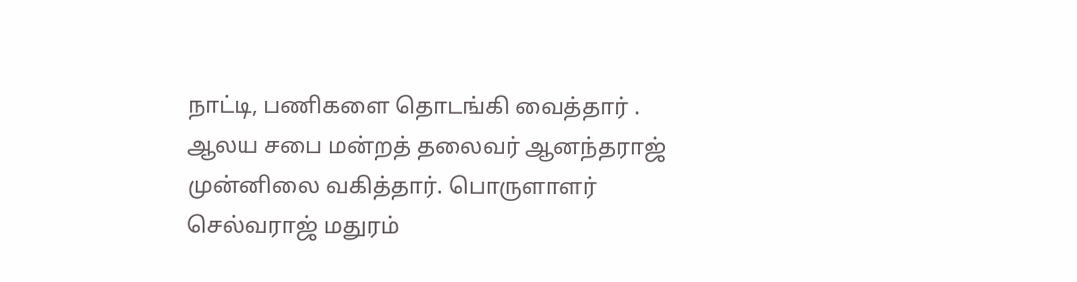நாட்டி, பணிகளை தொடங்கி வைத்தார் . ஆலய சபை மன்றத் தலைவர் ஆனந்தராஜ் முன்னிலை வகித்தார். பொருளாளர் செல்வராஜ் மதுரம்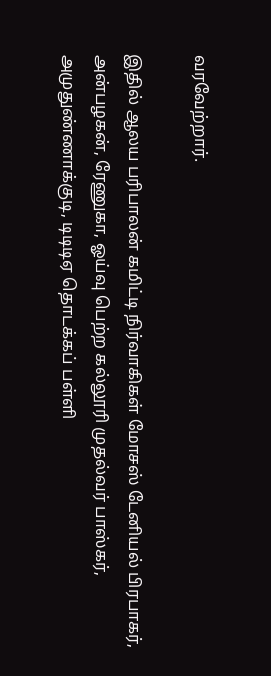வரவேற்றார்.

இதில் ஆலய பரிபாலன் கமிட்டி நிர்வாகிகள் மோசஸ் டேனியல் பிரபாகர், அன்பழகன், ரேணுகா, ஓய்வு பெற்ற கல்லூரி முதல்வர் பாஸ்கர், அமுதுண்ணாக்குடி, டிடிடிஏ தொடக்கப் பள்ளி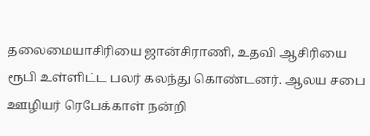தலைமையாசிரியை ஜான்சிராணி, உதவி ஆசிரியை ரூபி உள்ளிட்ட பலர் கலந்து கொண்டனர். ஆலய சபை ஊழியர் ரெபேக்காள் நன்றி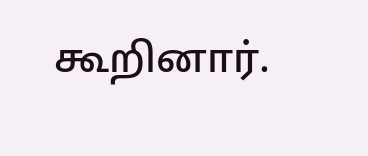கூறினார்.